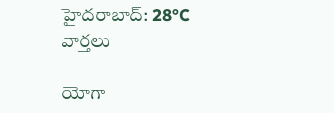హైదరాబాద్: 28°C
వార్తలు

యోగా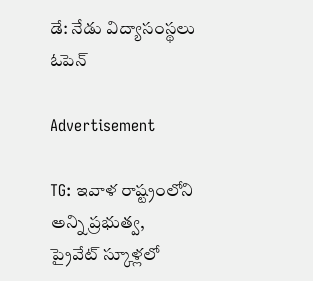డే: నేడు విద్యాసంస్థలు ఓపెన్

Advertisement

TG: ఇవాళ రాష్ట్రంలోని అన్ని ప్రభుత్వ, ప్రైవేట్ స్కూళ్లలో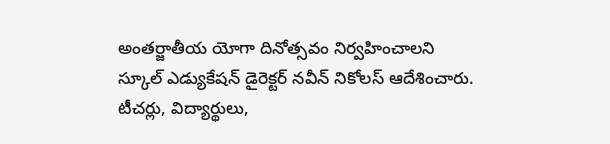అంతర్జాతీయ యోగా దినోత్సవం నిర్వహించాలని స్కూల్ ఎడ్యుకేషన్ డైరెక్టర్ నవీన్ నికోలస్ ఆదేశించారు. టీచర్లు, విద్యార్థులు,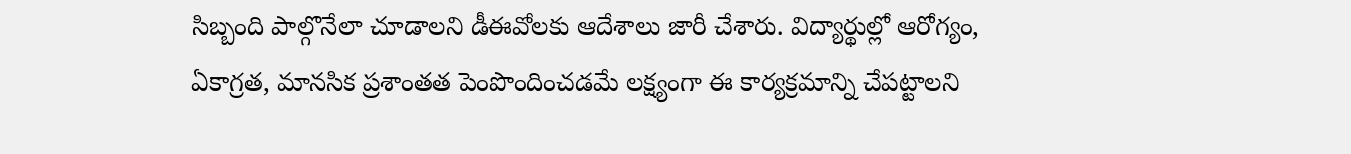సిబ్బంది పాల్గొనేలా చూడాలని డీఈవోలకు ఆదేశాలు జారీ చేశారు. విద్యార్థుల్లో ఆరోగ్యం, ఏకాగ్రత, మానసిక ప్రశాంతత పెంపొందించడమే లక్ష్యంగా ఈ కార్యక్రమాన్ని చేపట్టాలని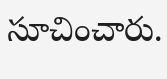సూచించారు.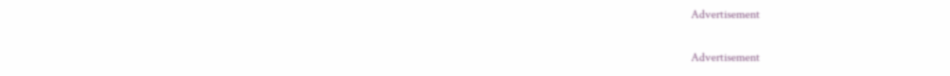Advertisement

Advertisement